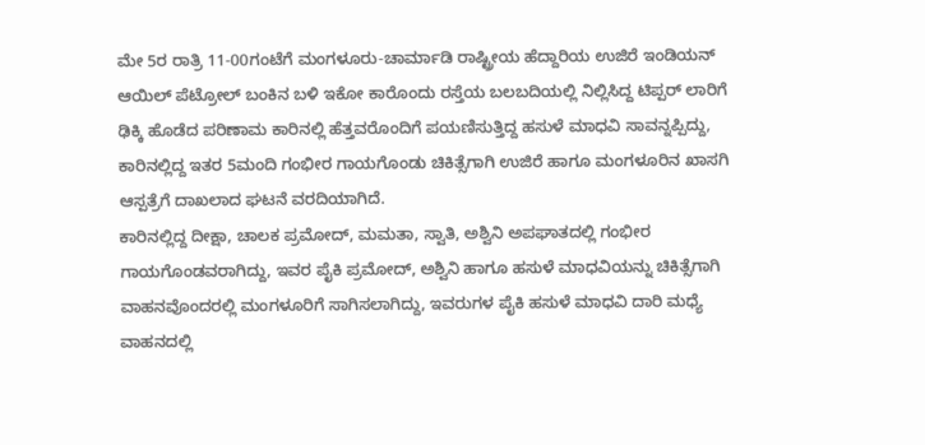ಮೇ 5ರ ರಾತ್ರಿ 11-00ಗಂಟೆಗೆ ಮಂಗಳೂರು-ಚಾರ್ಮಾಡಿ ರಾಷ್ಟ್ರೀಯ ಹೆದ್ದಾರಿಯ ಉಜಿರೆ ಇಂಡಿಯನ್ ಆಯಿಲ್ ಪೆಟ್ರೋಲ್ ಬಂಕಿನ ಬಳಿ ಇಕೋ ಕಾರೊಂದು ರಸ್ತೆಯ ಬಲಬದಿಯಲ್ಲಿ ನಿಲ್ಲಿಸಿದ್ದ ಟಿಪ್ಪರ್ ಲಾರಿಗೆ ಢಿಕ್ಕಿ ಹೊಡೆದ ಪರಿಣಾಮ ಕಾರಿನಲ್ಲಿ ಹೆತ್ತವರೊಂದಿಗೆ ಪಯಣಿಸುತ್ತಿದ್ದ ಹಸುಳೆ ಮಾಧವಿ ಸಾವನ್ನಪ್ಪಿದ್ದು, ಕಾರಿನಲ್ಲಿದ್ದ ಇತರ 5ಮಂದಿ ಗಂಭೀರ ಗಾಯಗೊಂಡು ಚಿಕಿತ್ಸೆಗಾಗಿ ಉಜಿರೆ ಹಾಗೂ ಮಂಗಳೂರಿನ ಖಾಸಗಿ ಆಸ್ಪತ್ರೆಗೆ ದಾಖಲಾದ ಘಟನೆ ವರದಿಯಾಗಿದೆ.
ಕಾರಿನಲ್ಲಿದ್ದ ದೀಕ್ಷಾ, ಚಾಲಕ ಪ್ರಮೋದ್, ಮಮತಾ, ಸ್ವಾತಿ, ಅಶ್ವಿನಿ ಅಪಘಾತದಲ್ಲಿ ಗಂಭೀರ ಗಾಯಗೊಂಡವರಾಗಿದ್ದು, ಇವರ ಪೈಕಿ ಪ್ರಮೋದ್, ಅಶ್ವಿನಿ ಹಾಗೂ ಹಸುಳೆ ಮಾಧವಿಯನ್ನು ಚಿಕಿತ್ಸೆಗಾಗಿ ವಾಹನವೊಂದರಲ್ಲಿ ಮಂಗಳೂರಿಗೆ ಸಾಗಿಸಲಾಗಿದ್ದು, ಇವರುಗಳ ಪೈಕಿ ಹಸುಳೆ ಮಾಧವಿ ದಾರಿ ಮಧ್ಯೆ ವಾಹನದಲ್ಲಿ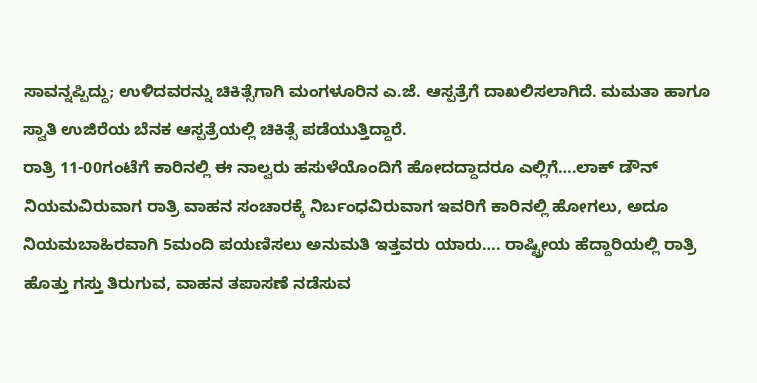ಸಾವನ್ನಪ್ಪಿದ್ದು; ಉಳಿದವರನ್ನು ಚಿಕಿತ್ಸೆಗಾಗಿ ಮಂಗಳೂರಿನ ಎ.ಜೆ. ಆಸ್ಪತ್ರೆಗೆ ದಾಖಲಿಸಲಾಗಿದೆ. ಮಮತಾ ಹಾಗೂ ಸ್ವಾತಿ ಉಜಿರೆಯ ಬೆನಕ ಆಸ್ಪತ್ರೆಯಲ್ಲಿ ಚಿಕಿತ್ಸೆ ಪಡೆಯುತ್ತಿದ್ದಾರೆ.
ರಾತ್ರಿ 11-00ಗಂಟೆಗೆ ಕಾರಿನಲ್ಲಿ ಈ ನಾಲ್ವರು ಹಸುಳೆಯೊಂದಿಗೆ ಹೋದದ್ದಾದರೂ ಎಲ್ಲಿಗೆ….ಲಾಕ್ ಡೌನ್ ನಿಯಮವಿರುವಾಗ ರಾತ್ರಿ ವಾಹನ ಸಂಚಾರಕ್ಕೆ ನಿರ್ಬಂಧವಿರುವಾಗ ಇವರಿಗೆ ಕಾರಿನಲ್ಲಿ ಹೋಗಲು, ಅದೂ ನಿಯಮಬಾಹಿರವಾಗಿ 5ಮಂದಿ ಪಯಣಿಸಲು ಅನುಮತಿ ಇತ್ತವರು ಯಾರು…. ರಾಷ್ಟ್ರೀಯ ಹೆದ್ದಾರಿಯಲ್ಲಿ ರಾತ್ರಿ ಹೊತ್ತು ಗಸ್ತು ತಿರುಗುವ, ವಾಹನ ತಪಾಸಣೆ ನಡೆಸುವ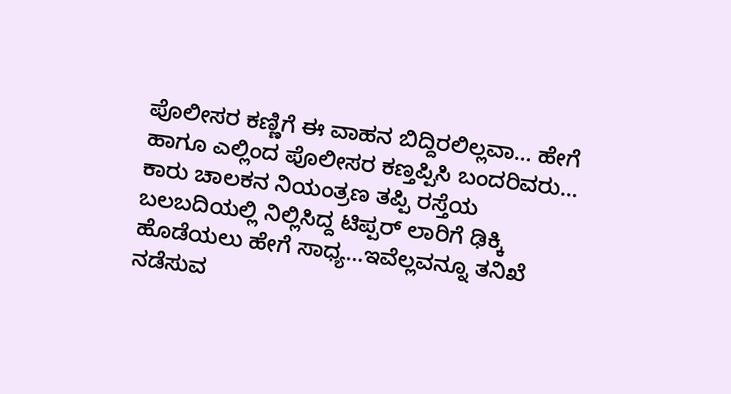ಪೊಲೀಸರ ಕಣ್ಣಿಗೆ ಈ ವಾಹನ ಬಿದ್ದಿರಲಿಲ್ಲವಾ… ಹೇಗೆ ಹಾಗೂ ಎಲ್ಲಿಂದ ಪೊಲೀಸರ ಕಣ್ತಪ್ಪಿಸಿ ಬಂದರಿವರು… ಕಾರು ಚಾಲಕನ ನಿಯಂತ್ರಣ ತಪ್ಪಿ ರಸ್ತೆಯ ಬಲಬದಿಯಲ್ಲಿ ನಿಲ್ಲಿಸಿದ್ದ ಟಿಪ್ಪರ್ ಲಾರಿಗೆ ಢಿಕ್ಕಿ ಹೊಡೆಯಲು ಹೇಗೆ ಸಾಧ್ಯ…ಇವೆಲ್ಲವನ್ನೂ ತನಿಖೆ ನಡೆಸುವ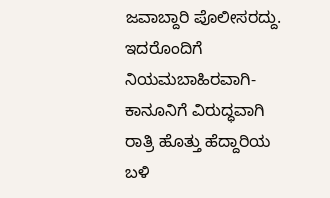ಜವಾಬ್ದಾರಿ ಪೊಲೀಸರದ್ದು. ಇದರೊಂದಿಗೆ ನಿಯಮಬಾಹಿರವಾಗಿ-ಕಾನೂನಿಗೆ ವಿರುದ್ಧವಾಗಿ ರಾತ್ರಿ ಹೊತ್ತು ಹೆದ್ದಾರಿಯ ಬಳಿ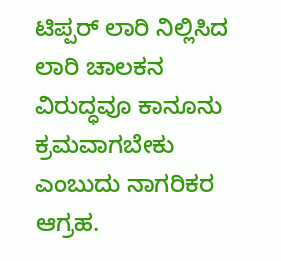ಟಿಪ್ಪರ್ ಲಾರಿ ನಿಲ್ಲಿಸಿದ ಲಾರಿ ಚಾಲಕನ ವಿರುದ್ಧವೂ ಕಾನೂನು ಕ್ರಮವಾಗಬೇಕು ಎಂಬುದು ನಾಗರಿಕರ ಆಗ್ರಹ.